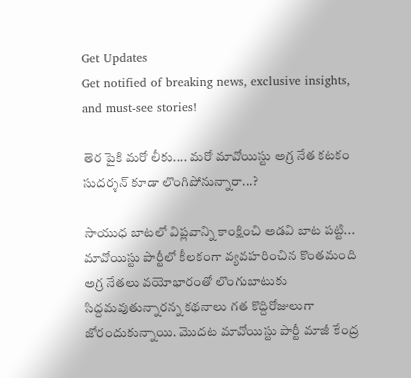Get Updates
Get notified of breaking news, exclusive insights, and must-see stories!

తెర పైకి మరో లీకు.... మరో మావోయిస్టు అగ్ర నేత కటకం సుదర్శన్ కూడా లొంగిపోనున్నారా...?

సాయుధ బాటలో విప్లవాన్ని కాంక్షించి అడవి బాట పట్టి... మావోయిస్టు పార్టీలో కీలకంగా వ్యవహరించిన కొంతమంది అగ్ర నేతలు వయోభారంతో లొంగుబాటుకు సిద్దమవుతున్నారన్న కథనాలు గత కొద్దిరోజులుగా జోరందుకున్నాయి. మొదట మావోయిస్టు పార్టీ మాజీ కేంద్ర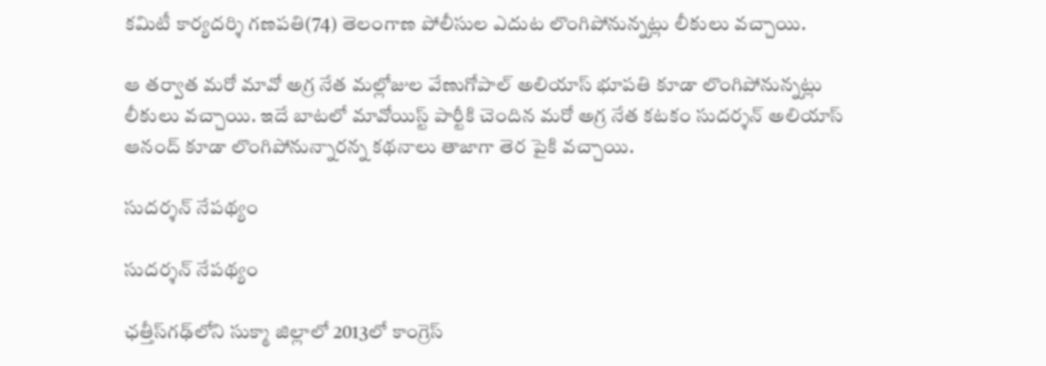కమిటీ కార్యదర్శి గణపతి(74) తెలంగాణ పోలీసుల ఎదుట లొంగిపోనున్నట్లు లీకులు వచ్చాయి.

ఆ తర్వాత మరో మావో అగ్ర నేత మల్లోజుల వేణుగోపాల్ అలియాస్ భూపతి కూడా లొంగిపోనున్నట్లు లీకులు వచ్చాయి. ఇదే బాటలో మావోయిస్ట్ పార్టీకి చెందిన మరో అగ్ర నేత కటకం సుదర్శన్ అలియాస్ ఆనంద్ కూడా లొంగిపోనున్నారన్న కథనాలు తాజాగా తెర పైకి వచ్చాయి.

సుదర్శన్ నేపథ్యం

సుదర్శన్ నేపథ్యం

ఛత్తీస్‌గఢ్‌లోని సుక్మా జిల్లాలో 2013లో కాంగ్రెస్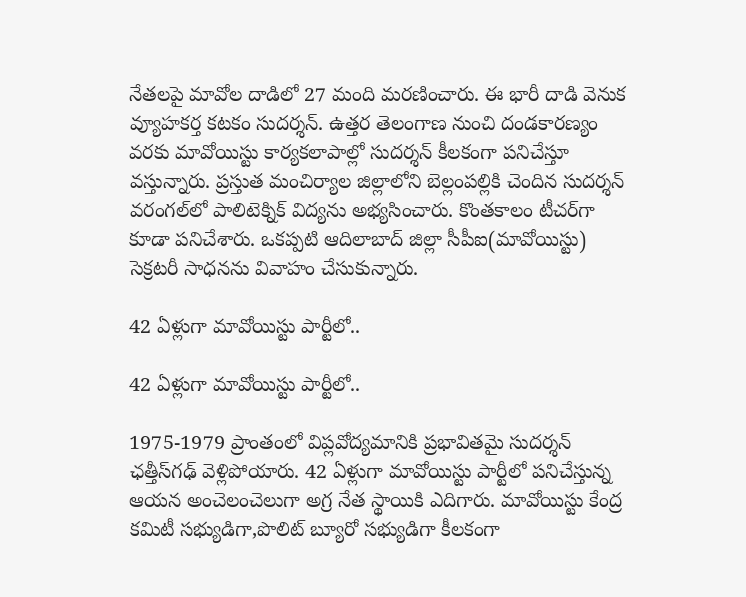నేతలపై మావోల దాడిలో 27 మంది మరణించారు. ఈ భారీ దాడి వెనుక వ్యూహకర్త కటకం సుదర్శన్. ఉత్తర తెలంగాణ నుంచి దండకారణ్యం వరకు మావోయిస్టు కార్యకలాపాల్లో సుదర్శన్ కీలకంగా పనిచేస్తూ వస్తున్నారు. ప్రస్తుత మంచిర్యాల జిల్లాలోని బెల్లంపల్లికి చెందిన సుదర్శన్ వరంగల్‌లో పాలిటెక్నిక్ విద్యను అభ్యసించారు. కొంతకాలం టీచర్‌గా కూడా పనిచేశారు. ఒకప్పటి ఆదిలాబాద్ జిల్లా సీపీఐ(మావోయిస్టు) సెక్రటరీ సాధనను వివాహం చేసుకున్నారు.

42 ఏళ్లుగా మావోయిస్టు పార్టీలో..

42 ఏళ్లుగా మావోయిస్టు పార్టీలో..

1975-1979 ప్రాంతంలో విప్లవోద్యమానికి ప్రభావితమై సుదర్శన్ ఛత్తీస్‌గఢ్ వెళ్లిపోయారు. 42 ఏళ్లుగా మావోయిస్టు పార్టీలో పనిచేస్తున్న ఆయన అంచెలంచెలుగా అగ్ర నేత స్థాయికి ఎదిగారు. మావోయిస్టు కేంద్ర కమిటీ సభ్యుడిగా,పొలిట్ బ్యూరో సభ్యుడిగా కీలకంగా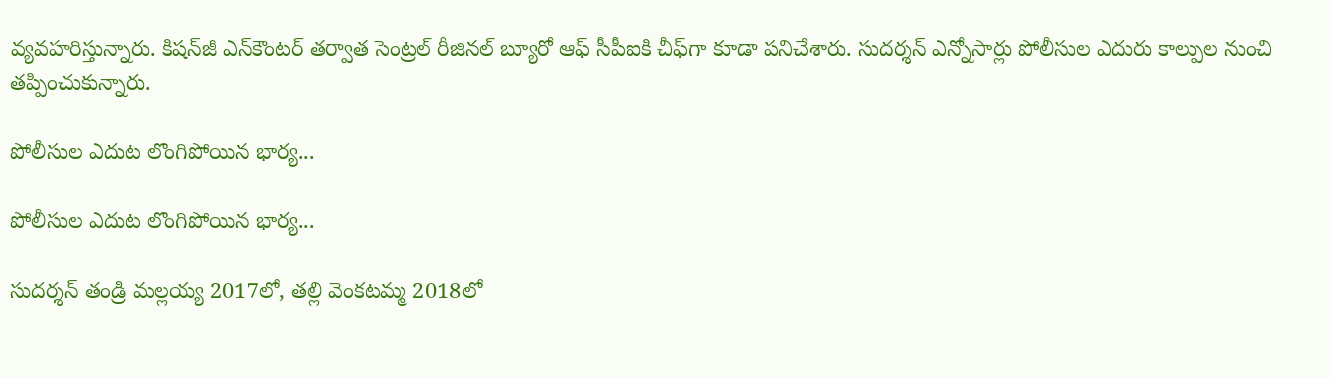వ్యవహరిస్తున్నారు. కిషన్‌జీ ఎన్‌కౌంటర్ తర్వాత సెంట్రల్ రీజినల్ బ్యూరో ఆఫ్ సీపీఐకి చీఫ్‌గా కూడా పనిచేశారు. సుదర్శన్ ఎన్నోసార్లు పోలీసుల ఎదురు కాల్పుల నుంచి తప్పించుకున్నారు.

పోలీసుల ఎదుట లొంగిపోయిన భార్య...

పోలీసుల ఎదుట లొంగిపోయిన భార్య...

సుదర్శన్ తండ్రి మల్లయ్య 2017లో, తల్లి వెంకటమ్మ 2018లో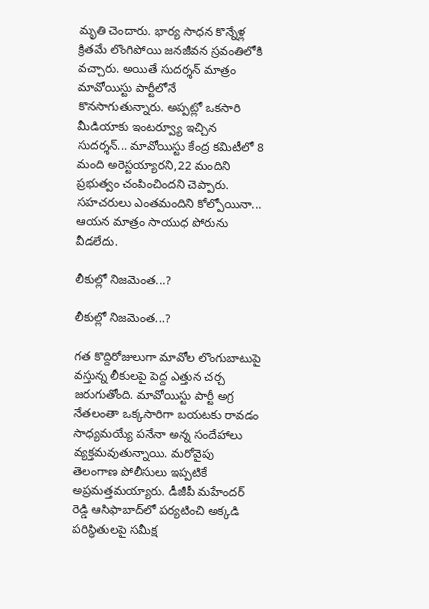మృతి చెందారు. భార్య సాధన కొన్నేళ్ల క్రితమే లొంగిపోయి జనజీవన స్రవంతిలోకి వచ్చారు. అయితే సుదర్శన్ మాత్రం మావోయిస్టు పార్టీలోనే కొనసాగుతున్నారు. అప్పట్లో ఒకసారి మీడియాకు ఇంటర్వ్యూ ఇచ్చిన సుదర్శన్... మావోయిస్టు కేంద్ర కమిటీలో 8 మంది అరెస్టయ్యారని,22 మందిని ప్రభుత్వం చంపించిందని చెప్పారు. సహచరులు ఎంతమందిని కోల్పోయినా... ఆయన మాత్రం సాయుధ పోరును వీడలేదు.

లీకుల్లో నిజమెంత...?

లీకుల్లో నిజమెంత...?

గత కొద్దిరోజులుగా మావోల లొంగుబాటుపై వస్తున్న లీకులపై పెద్ద ఎత్తున చర్చ జరుగుతోంది. మావోయిస్టు పార్టీ అగ్ర నేతలంతా ఒక్కసారిగా బయటకు రావడం సాధ్యమయ్యే పనేనా అన్న సందేహాలు వ్యక్తమవుతున్నాయి. మరోవైపు తెలంగాణ పోలీసులు ఇప్పటికే అప్రమత్తమయ్యారు. డీజీపీ మహేందర్ రెడ్డి ఆసిఫాబాద్‌లో పర్యటించి అక్కడి పరిస్థితులపై సమీక్ష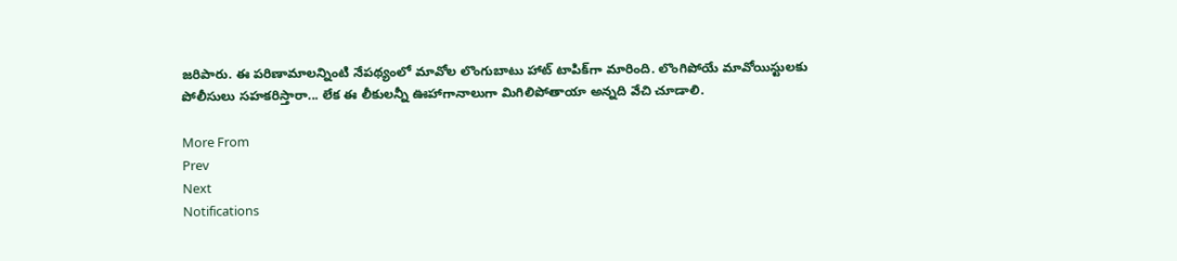జరిపారు. ఈ పరిణామాలన్నింటి నేపథ్యంలో మావోల లొంగుబాటు హాట్ టాపిక్‌గా మారింది. లొంగిపోయే మావోయిస్టులకు పోలీసులు సహకరిస్తారా... లేక ఈ లీకులన్నీ ఊహాగానాలుగా మిగిలిపోతాయా అన్నది వేచి చూడాలి.

More From
Prev
Next
Notifications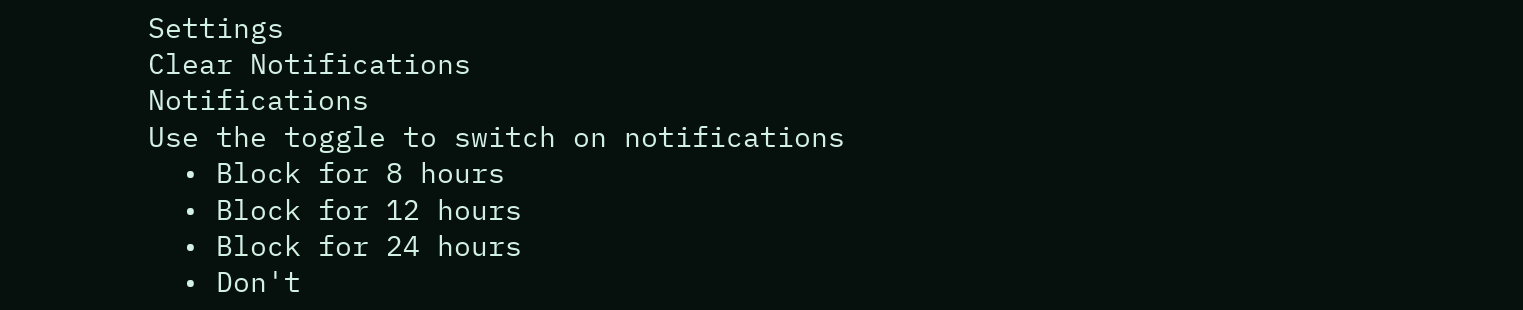Settings
Clear Notifications
Notifications
Use the toggle to switch on notifications
  • Block for 8 hours
  • Block for 12 hours
  • Block for 24 hours
  • Don't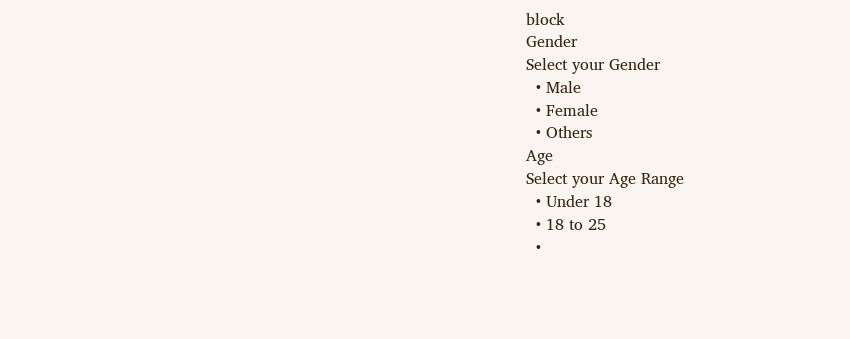block
Gender
Select your Gender
  • Male
  • Female
  • Others
Age
Select your Age Range
  • Under 18
  • 18 to 25
  •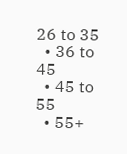26 to 35
  • 36 to 45
  • 45 to 55
  • 55+